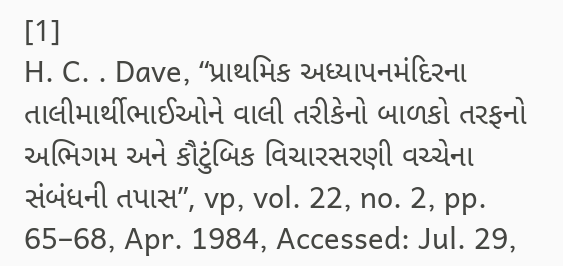[1]
H. C. . Dave, “પ્રાથમિક અધ્યાપનમંદિરના તાલીમાર્થીભાઈઓને વાલી તરીકેનો બાળકો તરફનો અભિગમ અને કૌટુંબિક વિચારસરણી વચ્ચેના સંબંધની તપાસ”, vp, vol. 22, no. 2, pp. 65–68, Apr. 1984, Accessed: Jul. 29,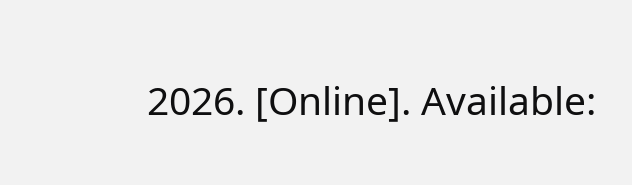2026. [Online]. Available: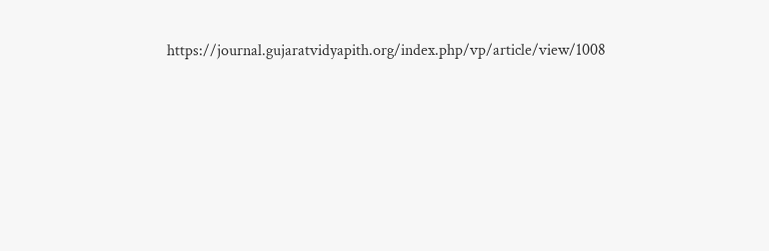https://journal.gujaratvidyapith.org/index.php/vp/article/view/1008